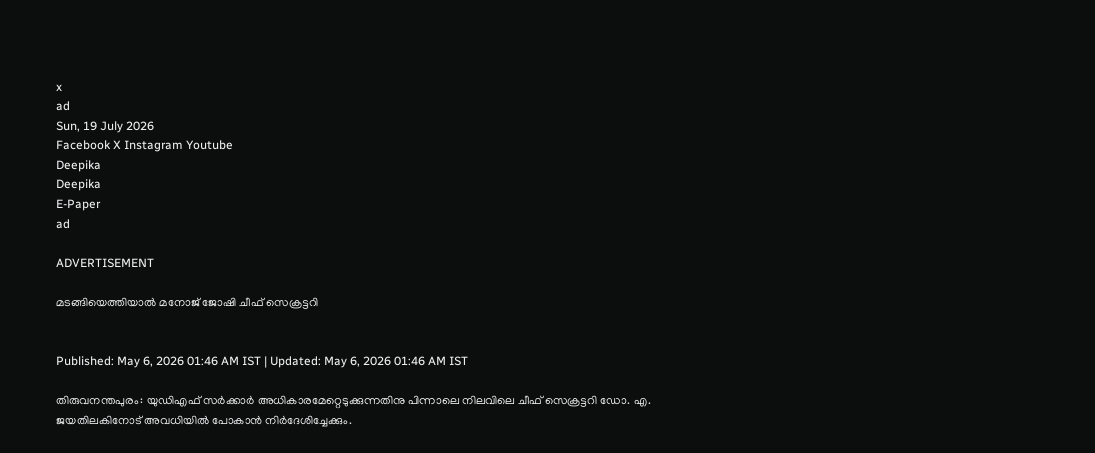x
ad
Sun, 19 July 2026
Facebook X Instagram Youtube
Deepika
Deepika
E-Paper
ad

ADVERTISEMENT

മടങ്ങിയെത്തിയാൽ മനോജ് ജോഷി ചീഫ് സെക്രട്ടറി


Published: May 6, 2026 01:46 AM IST | Updated: May 6, 2026 01:46 AM IST

തിരുവനന്തപുരം: യുഡിഎഫ് സർക്കാർ അധികാരമേറ്റെടുക്കുന്നതിനു പിന്നാലെ നിലവിലെ ചീഫ് സെക്രട്ടറി ഡോ. എ. ജയതിലകിനോട് അവധിയിൽ പോകാൻ നിർദേശിച്ചേക്കും.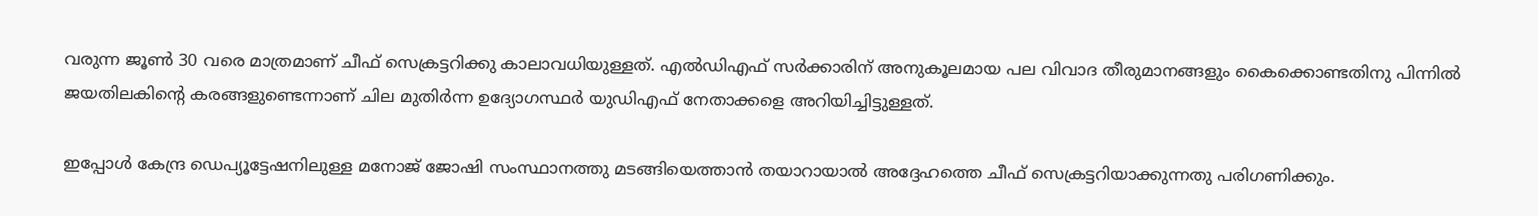വരുന്ന ജൂണ്‍ 30 വരെ മാത്രമാണ് ചീഫ് സെക്രട്ടറിക്കു കാലാവധിയുള്ളത്. എൽഡിഎഫ് സർക്കാരിന് അനുകൂലമായ പല വിവാദ തീരുമാനങ്ങളും കൈക്കൊണ്ടതിനു പിന്നിൽ ജയതിലകിന്‍റെ കരങ്ങളുണ്ടെന്നാണ് ചില മുതിർന്ന ഉദ്യോഗസ്ഥർ യുഡിഎഫ് നേതാക്കളെ അറിയിച്ചിട്ടുള്ളത്.

ഇപ്പോൾ കേന്ദ്ര ഡെപ്യൂട്ടേഷനിലുള്ള മനോജ് ജോഷി സംസ്ഥാനത്തു മടങ്ങിയെത്താൻ തയാറായാൽ അദ്ദേഹത്തെ ചീഫ് സെക്രട്ടറിയാക്കുന്നതു പരിഗണിക്കും.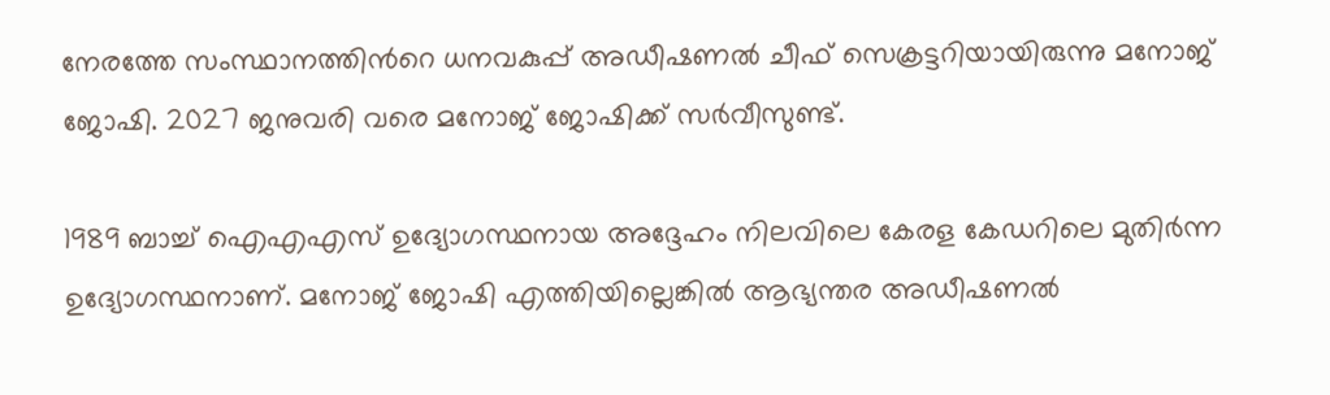നേരത്തേ സംസ്ഥാനത്തിന്‍റെ ധനവകുപ്പ് അഡീഷണൽ ചീഫ് സെക്രട്ടറിയായിരുന്നു മനോജ് ജോഷി. 2027 ജനുവരി വരെ മനോജ് ജോഷിക്ക് സർവീസുണ്ട്.

1989 ബാച്ച് ഐഎഎസ് ഉദ്യോഗസ്ഥനായ അദ്ദേഹം നിലവിലെ കേരള കേഡറിലെ മുതിർന്ന ഉദ്യോഗസ്ഥനാണ്. മനോജ് ജോഷി എത്തിയില്ലെങ്കിൽ ആഭ്യന്തര അഡീഷണൽ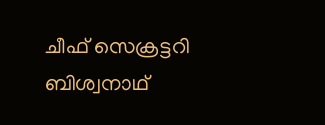ചീഫ് സെക്രട്ടറി ബിശ്വനാഥ്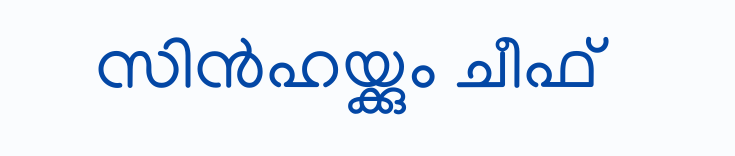സിൻഹയ്ക്കും ചീഫ്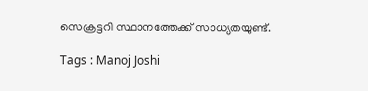സെക്രട്ടറി സ്ഥാനത്തേക്ക് സാധ്യതയുണ്ട്.

Tags : Manoj Joshi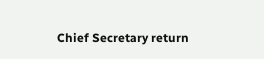Chief Secretary return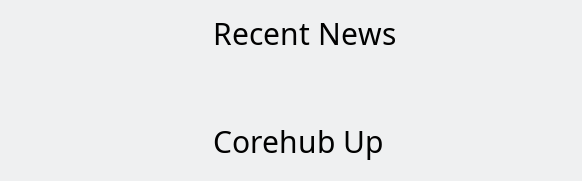Recent News

Corehub Up